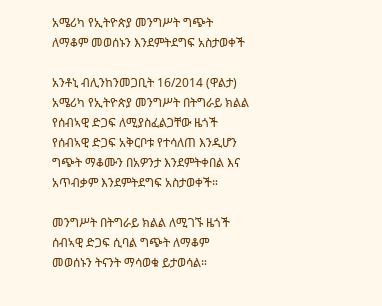አሜሪካ የኢትዮጵያ መንግሥት ግጭት ለማቆም መወሰኑን እንደምትደግፍ አስታወቀች

አንቶኒ ብሊንከንመጋቢት 16/2014 (ዋልታ) አሜሪካ የኢትዮጵያ መንግሥት በትግራይ ክልል የሰብኣዊ ድጋፍ ለሚያስፈልጋቸው ዜጎች የሰብኣዊ ድጋፍ አቅርቦቱ የተሳለጠ እንዲሆን ግጭት ማቆሙን በአዎንታ እንደምትቀበል እና አጥብቃም እንደምትደግፍ አስታወቀች።

መንግሥት በትግራይ ክልል ለሚገኙ ዜጎች ሰብኣዊ ድጋፍ ሲባል ግጭት ለማቆም መወሰኑን ትናንት ማሳወቁ ይታወሳል።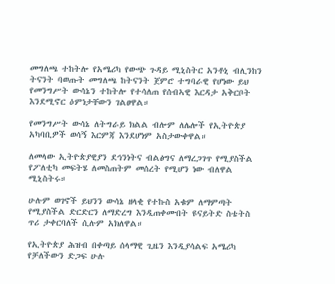መግለጫ ተከትሎ የአሜሪካ የውጭ ጉዳይ ሚኒስትር አንቶኒ ብሊንከን ትናንት ባወጡት መግለጫ ከትናንት ጀምሮ ተግባራዊ የሆነው ይህ የመንግሥት ውሳኔን ተከትሎ የተሳለጠ የሰብኣዊ እርዳታ አቅርቦት እንደሚኖር ዕምነታቸውን ገልፀዋል።

የመንግሥት ውሳኔ ለትግራይ ክልል ብሎም ለሌሎች የኢትዮጵያ አካባቢዎች ወሳኝ እርምጃ እንደሆነም አስታውቀዋል።

ለመላው ኢትዮጵያዊያን ደኅንነትና ብልፅግና ለማረጋገጥ የሚያስችል የፖለቲካ መፍትሄ ለመስጠትም መሰረት የሚሆን ነው ብለዋል ሚኒስትሩ።

ሁሉም ወገኖች ይህንን ውሳኔ ዘላቂ የተኩስ አቁም ለማምጣት የሚያስችል ድርድርን ለማድረግ እንዲጠቀሙበት ዩናይትድ ስቴትስ ጥሪ ታቀርባለች ሲሉም አክለዋል።

የኢትዮጵያ ሕዝብ በቀጣይ ሰላማዊ ጊዜን እንዲያሳልፍ አሜሪካ የቻለችውን ድጋፍ ሁሉ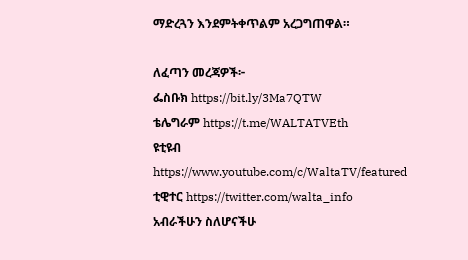ማድረጓን እንደምትቀጥልም አረጋግጠዋል።

ለፈጣን መረጃዎች፦
ፌስቡክ https://bit.ly/3Ma7QTW
ቴሌግራም https://t.me/WALTATVEth
ዩቲዩብ https://www.youtube.com/c/WaltaTV/featured
ቲዊተር https://twitter.com/walta_info
አብራችሁን ስለሆናችሁ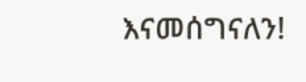እናመሰግናለን!